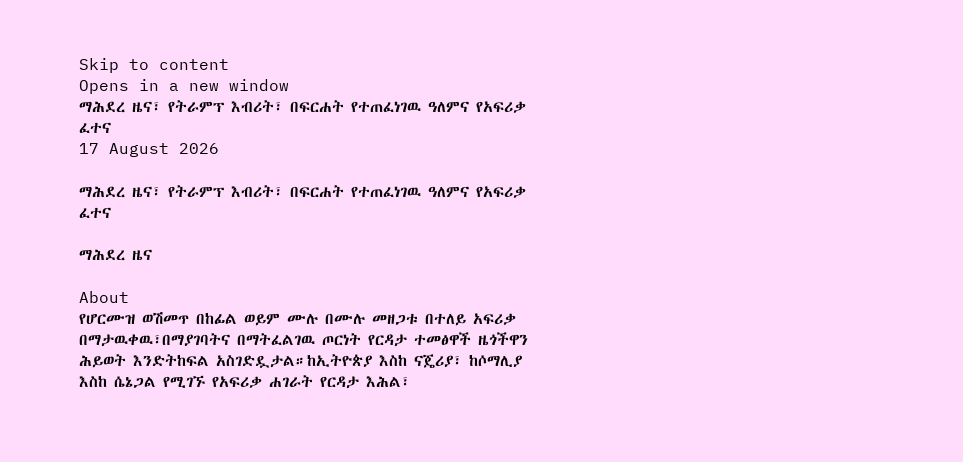Skip to content
Opens in a new window
ማሕደረ ዜና፣ የትራምፕ እብሪት፣ በፍርሐት የተጠፈነገዉ ዓለምና የአፍሪቃ ፈተና
17 August 2026

ማሕደረ ዜና፣ የትራምፕ እብሪት፣ በፍርሐት የተጠፈነገዉ ዓለምና የአፍሪቃ ፈተና

ማሕደረ ዜና

About
የሆርሙዝ ወሽመጥ በከፊል ወይም ሙሉ በሙሉ መዘጋቱ በተለይ አፍሪቃ በማታዉቀዉ፣በማያገባትና በማትፈልገዉ ጦርነት የርዳታ ተመፅዋች ዜጎችዋን ሕይወት እንድትከፍል አስገድዷታል።ከኢትዮጵያ እስከ ናጄሪያ፣ ከሶማሊያ እስከ ሴኔጋል የሚገኙ የአፍሪቃ ሐገራት የርዳታ እሕል፣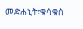መድሐኒት፣ቁሳቁስ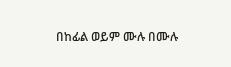በከፊል ወይም ሙሉ በሙሉ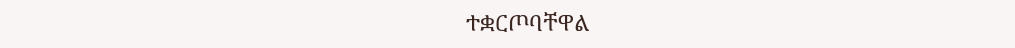ተቋርጦባቸዋል